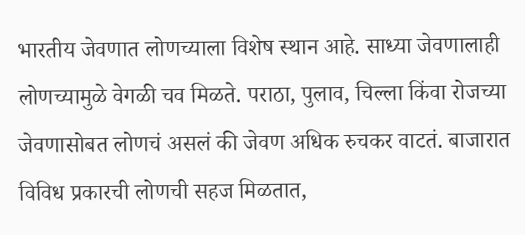भारतीय जेवणात लोणच्याला विशेष स्थान आहे. साध्या जेवणालाही लोणच्यामुळे वेगळी चव मिळते. पराठा, पुलाव, चिल्ला किंवा रोजच्या जेवणासोबत लोणचं असलं की जेवण अधिक रुचकर वाटतं. बाजारात विविध प्रकारची लोणची सहज मिळतात,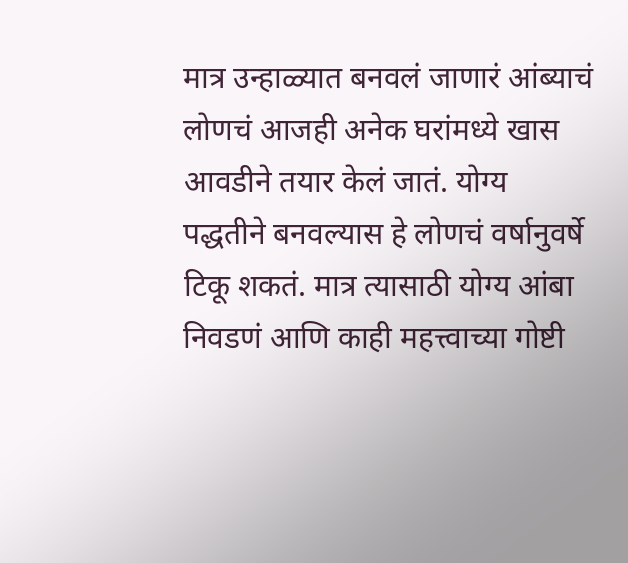मात्र उन्हाळ्यात बनवलं जाणारं आंब्याचं लोणचं आजही अनेक घरांमध्ये खास आवडीने तयार केलं जातं. योग्य पद्धतीने बनवल्यास हे लोणचं वर्षानुवर्षे टिकू शकतं. मात्र त्यासाठी योग्य आंबा निवडणं आणि काही महत्त्वाच्या गोष्टी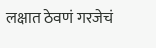लक्षात ठेवणं गरजेचं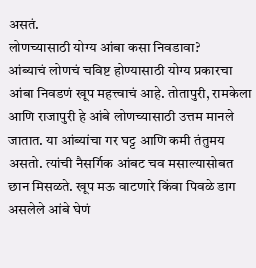असतं.
लोणच्यासाठी योग्य आंबा कसा निवडावा?
आंब्याचं लोणचं चविष्ट होण्यासाठी योग्य प्रकारचा आंबा निवडणं खूप महत्त्वाचं आहे. तोतापुरी, रामकेला आणि राजापुरी हे आंबे लोणच्यासाठी उत्तम मानले जातात. या आंब्यांचा गर घट्ट आणि कमी तंतुमय असतो. त्यांची नैसर्गिक आंबट चव मसाल्यासोबत छान मिसळते. खूप मऊ वाटणारे किंवा पिवळे डाग असलेले आंबे घेणं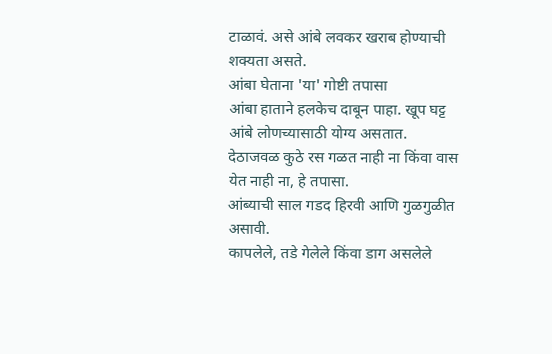टाळावं. असे आंबे लवकर खराब होण्याची शक्यता असते.
आंबा घेताना 'या' गोष्टी तपासा
आंबा हाताने हलकेच दाबून पाहा. खूप घट्ट आंबे लोणच्यासाठी योग्य असतात.
देठाजवळ कुठे रस गळत नाही ना किंवा वास येत नाही ना, हे तपासा.
आंब्याची साल गडद हिरवी आणि गुळगुळीत असावी.
कापलेले, तडे गेलेले किंवा डाग असलेले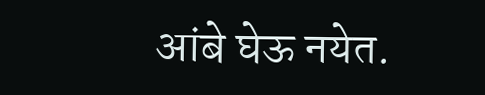आंबे घेऊ नयेत.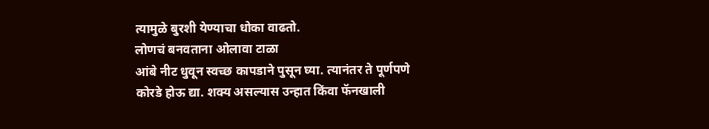त्यामुळे बुरशी येण्याचा धोका वाढतो.
लोणचं बनवताना ओलावा टाळा
आंबे नीट धुवून स्वच्छ कापडाने पुसून घ्या. त्यानंतर ते पूर्णपणे कोरडे होऊ द्या. शक्य असल्यास उन्हात किंवा फॅनखाली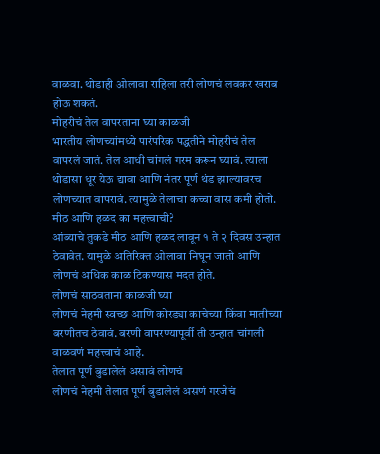वाळवा. थोडाही ओलावा राहिला तरी लोणचं लवकर खराब होऊ शकतं.
मोहरीचं तेल वापरताना घ्या काळजी
भारतीय लोणच्यांमध्ये पारंपरिक पद्धतीने मोहरीचं तेल वापरलं जातं. तेल आधी चांगलं गरम करून घ्यावं. त्याला थोडासा धूर येऊ द्यावा आणि नंतर पूर्ण थंड झाल्यावरच लोणच्यात वापरावं. त्यामुळे तेलाचा कच्चा वास कमी होतो.
मीठ आणि हळद का महत्त्वाची?
आंब्याचे तुकडे मीठ आणि हळद लावून १ ते २ दिवस उन्हात ठेवावेत. यामुळे अतिरिक्त ओलावा निघून जातो आणि लोणचं अधिक काळ टिकण्यास मदत होते.
लोणचं साठवताना काळजी घ्या
लोणचं नेहमी स्वच्छ आणि कोरड्या काचेच्या किंवा मातीच्या बरणीतच ठेवावं. बरणी वापरण्यापूर्वी ती उन्हात चांगली वाळवणं महत्त्वाचं आहे.
तेलात पूर्ण बुडालेलं असावं लोणचं
लोणचं नेहमी तेलात पूर्ण बुडालेलं असणं गरजेचं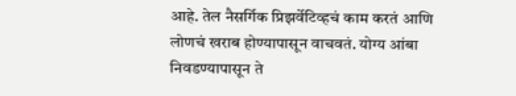आहे. तेल नैसर्गिक प्रिझर्वेटिव्हचं काम करतं आणि लोणचं खराब होण्यापासून वाचवतं. योग्य आंबा निवडण्यापासून ते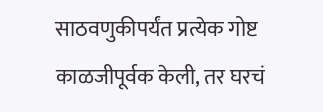साठवणुकीपर्यंत प्रत्येक गोष्ट काळजीपूर्वक केली, तर घरचं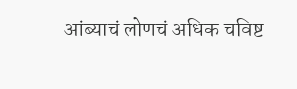आंब्याचं लोणचं अधिक चविष्ट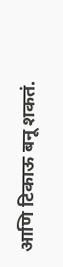आणि टिकाऊ बनू शकतं.